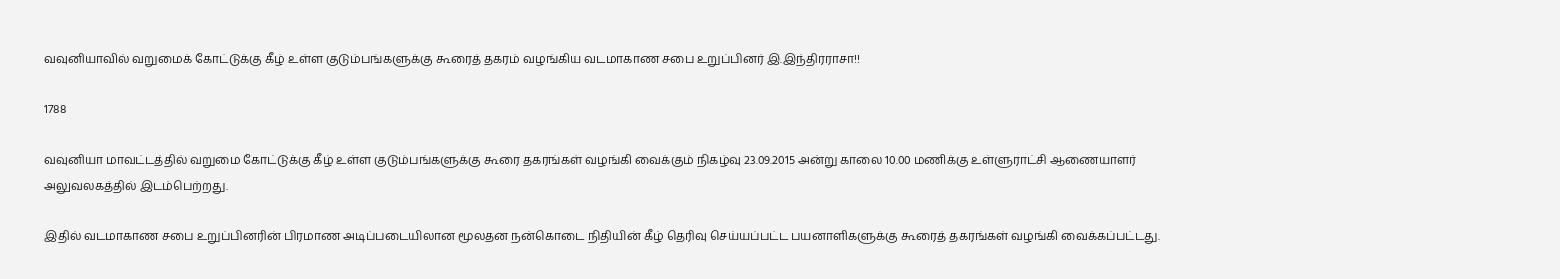வவுனியாவில் வறுமைக் கோட்டுக்கு கீழ் உள்ள குடும்பங்களுக்கு கூரைத் தகரம் வழங்கிய வடமாகாண சபை உறுப்பினர் இ.இந்திரராசா!!

1788

வவுனியா மாவட்டத்தில் வறுமை கோட்டுக்கு கீழ் உள்ள குடும்பங்களுக்கு கூரை தகரங்கள் வழங்கி வைக்கும் நிகழ்வு 23.09.2015 அன்று காலை 10.00 மணிக்கு உள்ளுராட்சி ஆணையாளர் அலுவலகத்தில் இடம்பெற்றது.

இதில் வடமாகாண சபை உறுப்பினரின் பிரமாண அடிப்படையிலான மூலதன நன்கொடை நிதியின் கீழ் தெரிவு செய்யப்பட்ட பயனாளிகளுக்கு கூரைத் தகரங்கள் வழங்கி வைக்கப்பட்டது.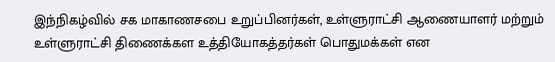இந்நிகழ்வில் சக மாகாணசபை உறுப்பினர்கள், உள்ளுராட்சி ஆணையாளர் மற்றும் உள்ளுராட்சி திணைக்கள உத்தியோகத்தர்கள் பொதுமக்கள் என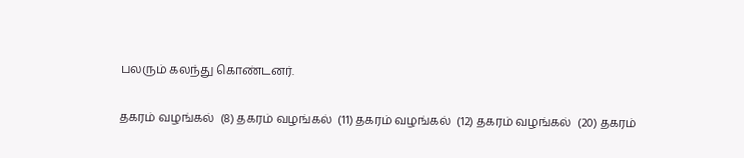பலரும் கலந்து கொண்டனர்.

தகரம் வழங்கல்  (8) தகரம் வழங்கல்  (11) தகரம் வழங்கல்  (12) தகரம் வழங்கல்  (20) தகரம்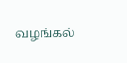வழங்கல்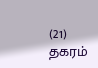(21) தகரம்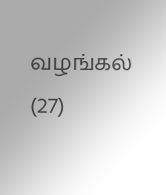வழங்கல்  (27)